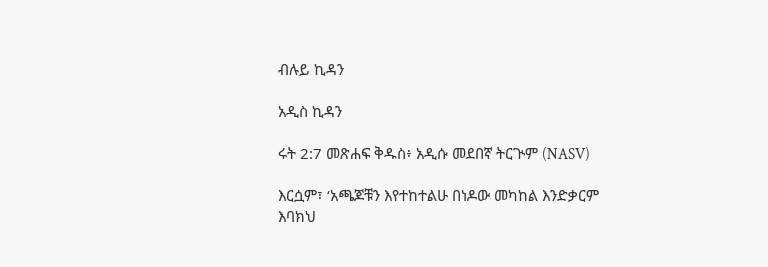ብሉይ ኪዳን

አዲስ ኪዳን

ሩት 2:7 መጽሐፍ ቅዱስ፥ አዲሱ መደበኛ ትርጒም (NASV)

እርሷም፣ ‘አጫጆቹን እየተከተልሁ በነዶው መካከል እንድቃርም እባክህ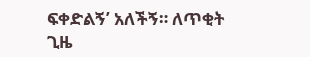ፍቀድልኝ’ አለችኝ። ለጥቂት ጊዜ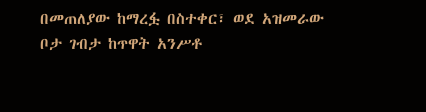በመጠለያው ከማረፏ በስተቀር፣ ወደ አዝመራው ቦታ ገብታ ከጥዋት አንሥቶ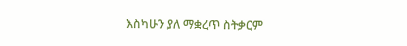እስካሁን ያለ ማቋረጥ ስትቃርም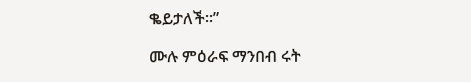ቈይታለች።”

ሙሉ ምዕራፍ ማንበብ ሩት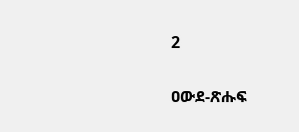2

ዐውደ-ጽሑፍ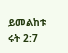ይመልከቱ ሩት 2:7